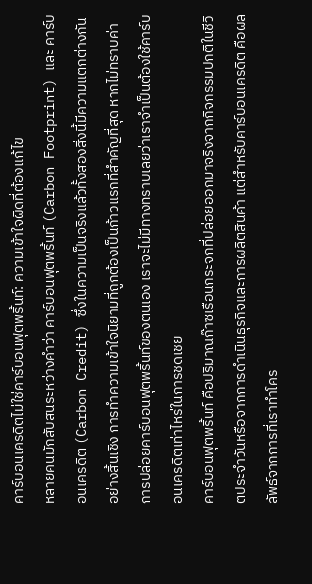คาร์บอนเครดิตไม่ใช่คาร์บอนฟุตพริ้นท์: ความเข้าใจผิดที่ต้องแก้ไข
หลายคนมักสับสนระหว่างคำว่า คาร์บอนฟุตพริ้นท์ (Carbon Footprint) และ คาร์บอนเครดิต (Carbon Credit) ซึ่งในความเป็นจริงแล้วทั้งสองสิ่งนี้มีความแตกต่างกันอย่างสิ้นเชิง การทำความเข้าใจนิยามที่ถูกต้องเป็นก้าวแรกที่สำคัญที่สุด หากไม่ทราบค่าการปล่อยคาร์บอนฟุตพริ้นท์ของตนเอง เราจะไม่มีทางทราบเลยว่าเราจำเป็นต้องใช้คาร์บอนเครดิตเท่าไหร่ในการชดเชย
คาร์บอนฟุตพริ้นท์ คือปริมาณก๊าซเรือนกระจกที่ปล่อยออกมาจริงจากกิจกรรมปกติในชีวิตประจำวันหรือจากการดำเนินธุรกิจและการผลิตสินค้า แต่สำหรับคาร์บอนเครดิต คือผลลัพธ์จากการที่เราทำโคร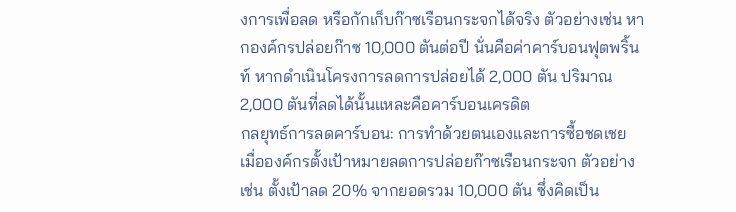งการเพื่อลด หรือกักเก็บก๊าซเรือนกระจกได้จริง ตัวอย่างเช่น หากองค์กรปล่อยก๊าซ 10,000 ตันต่อปี นั่นคือค่าคาร์บอนฟุตพริ้นท์ หากดำเนินโครงการลดการปล่อยได้ 2,000 ตัน ปริมาณ 2,000 ตันที่ลดได้นั้นแหละคือคาร์บอนเครดิต
กลยุทธ์การลดคาร์บอน: การทำด้วยตนเองและการซื้อชดเชย
เมื่อองค์กรตั้งเป้าหมายลดการปล่อยก๊าซเรือนกระจก ตัวอย่างเช่น ตั้งเป้าลด 20% จากยอดรวม 10,000 ตัน ซึ่งคิดเป็น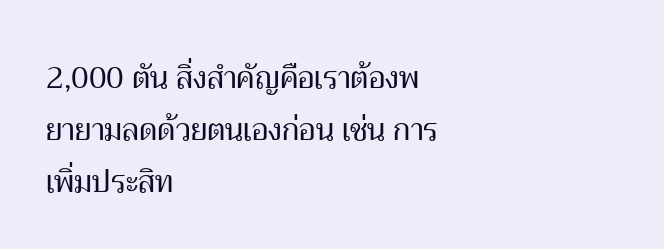2,000 ตัน สิ่งสำคัญคือเราต้องพยายามลดด้วยตนเองก่อน เช่น การเพิ่มประสิท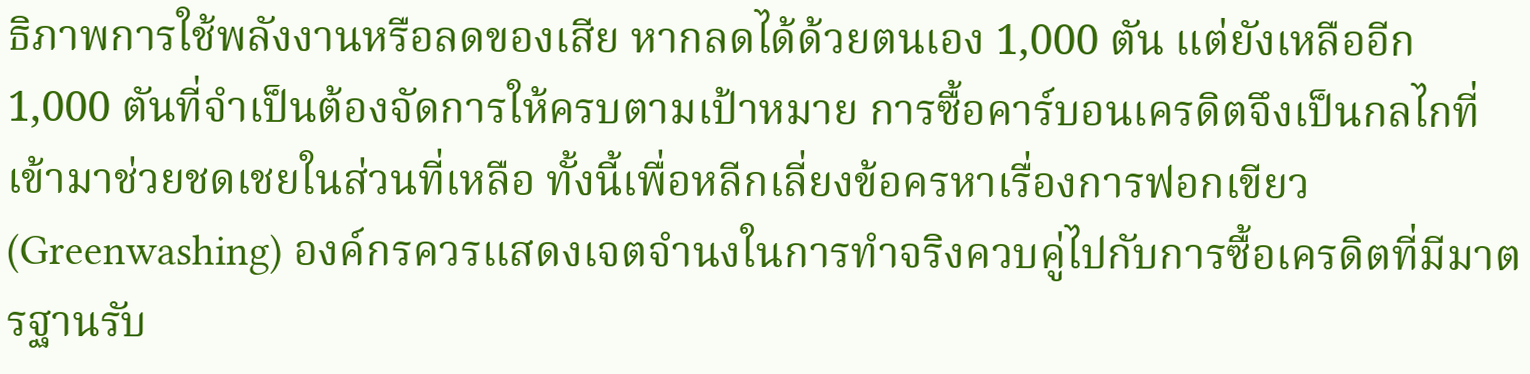ธิภาพการใช้พลังงานหรือลดของเสีย หากลดได้ด้วยตนเอง 1,000 ตัน แต่ยังเหลืออีก 1,000 ตันที่จำเป็นต้องจัดการให้ครบตามเป้าหมาย การซื้อคาร์บอนเครดิตจึงเป็นกลไกที่เข้ามาช่วยชดเชยในส่วนที่เหลือ ทั้งนี้เพื่อหลีกเลี่ยงข้อครหาเรื่องการฟอกเขียว (Greenwashing) องค์กรควรแสดงเจตจำนงในการทำจริงควบคู่ไปกับการซื้อเครดิตที่มีมาตรฐานรับ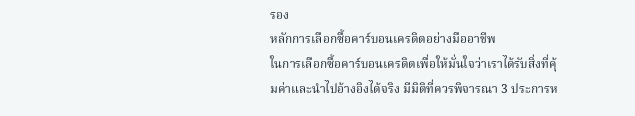รอง
หลักการเลือกซื้อคาร์บอนเครดิตอย่างมืออาชีพ
ในการเลือกซื้อคาร์บอนเครดิตเพื่อให้มั่นใจว่าเราได้รับสิ่งที่คุ้มค่าและนำไปอ้างอิงได้จริง มีมิติที่ควรพิจารณา 3 ประการห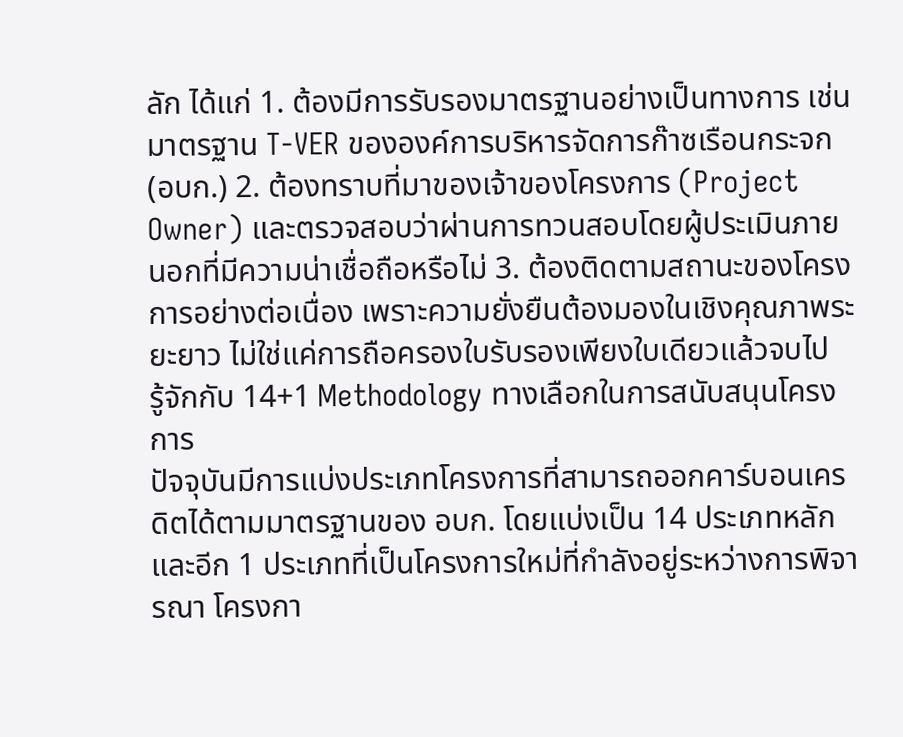ลัก ได้แก่ 1. ต้องมีการรับรองมาตรฐานอย่างเป็นทางการ เช่น มาตรฐาน T-VER ขององค์การบริหารจัดการก๊าซเรือนกระจก (อบก.) 2. ต้องทราบที่มาของเจ้าของโครงการ (Project Owner) และตรวจสอบว่าผ่านการทวนสอบโดยผู้ประเมินภายนอกที่มีความน่าเชื่อถือหรือไม่ 3. ต้องติดตามสถานะของโครงการอย่างต่อเนื่อง เพราะความยั่งยืนต้องมองในเชิงคุณภาพระยะยาว ไม่ใช่แค่การถือครองใบรับรองเพียงใบเดียวแล้วจบไป
รู้จักกับ 14+1 Methodology ทางเลือกในการสนับสนุนโครงการ
ปัจจุบันมีการแบ่งประเภทโครงการที่สามารถออกคาร์บอนเครดิตได้ตามมาตรฐานของ อบก. โดยแบ่งเป็น 14 ประเภทหลัก และอีก 1 ประเภทที่เป็นโครงการใหม่ที่กำลังอยู่ระหว่างการพิจารณา โครงกา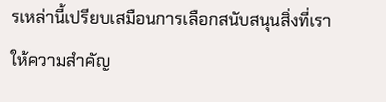รเหล่านี้เปรียบเสมือนการเลือกสนับสนุนสิ่งที่เราให้ความสำคัญ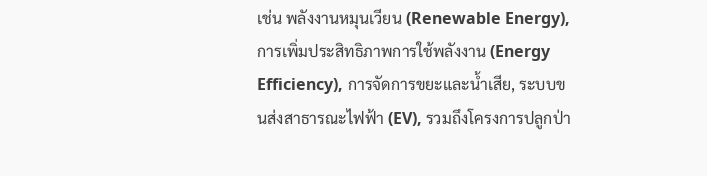เช่น พลังงานหมุนเวียน (Renewable Energy), การเพิ่มประสิทธิภาพการใช้พลังงาน (Energy Efficiency), การจัดการขยะและน้ำเสีย, ระบบขนส่งสาธารณะไฟฟ้า (EV), รวมถึงโครงการปลูกป่า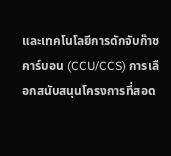และเทคโนโลยีการดักจับก๊าซคาร์บอน (CCU/CCS) การเลือกสนับสนุนโครงการที่สอด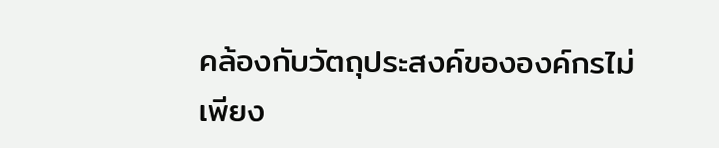คล้องกับวัตถุประสงค์ขององค์กรไม่เพียง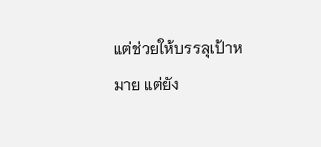แต่ช่วยให้บรรลุเป้าหมาย แต่ยัง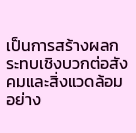เป็นการสร้างผลกระทบเชิงบวกต่อสังคมและสิ่งแวดล้อมอย่าง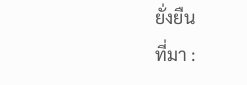ยั่งยืน
ที่มา :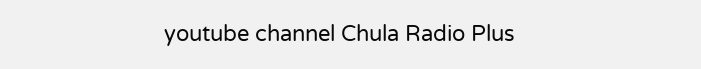youtube channel Chula Radio Plus